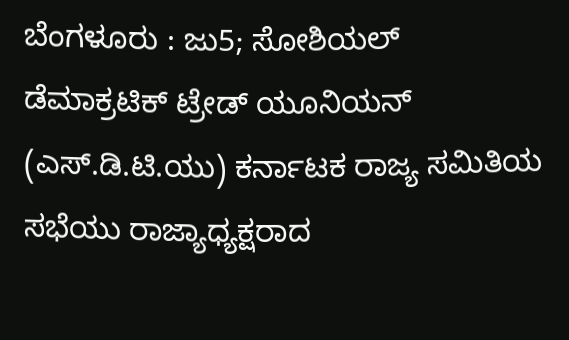ಬೆಂಗಳೂರು : ಜು5; ಸೋಶಿಯಲ್ ಡೆಮಾಕ್ರಟಿಕ್ ಟ್ರೇಡ್ ಯೂನಿಯನ್ (ಎಸ್.ಡಿ.ಟಿ.ಯು) ಕರ್ನಾಟಕ ರಾಜ್ಯ ಸಮಿತಿಯ ಸಭೆಯು ರಾಜ್ಯಾಧ್ಯಕ್ಷರಾದ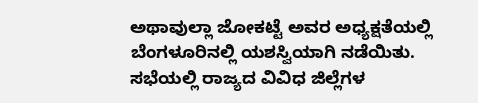ಅಥಾವುಲ್ಲಾ ಜೋಕಟ್ಟೆ ಅವರ ಅಧ್ಯಕ್ಷತೆಯಲ್ಲಿ ಬೆಂಗಳೂರಿನಲ್ಲಿ ಯಶಸ್ವಿಯಾಗಿ ನಡೆಯಿತು.
ಸಭೆಯಲ್ಲಿ ರಾಜ್ಯದ ವಿವಿಧ ಜಿಲ್ಲೆಗಳ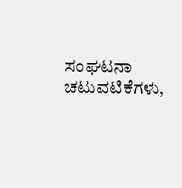ಸಂಘಟನಾ ಚಟುವಟಿಕೆಗಳು,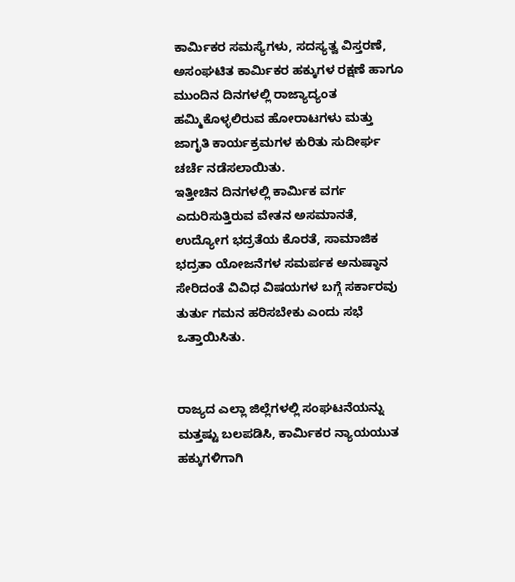ಕಾರ್ಮಿಕರ ಸಮಸ್ಯೆಗಳು, ಸದಸ್ಯತ್ವ ವಿಸ್ತರಣೆ, ಅಸಂಘಟಿತ ಕಾರ್ಮಿಕರ ಹಕ್ಕುಗಳ ರಕ್ಷಣೆ ಹಾಗೂ ಮುಂದಿನ ದಿನಗಳಲ್ಲಿ ರಾಜ್ಯಾದ್ಯಂತ ಹಮ್ಮಿಕೊಳ್ಳಲಿರುವ ಹೋರಾಟಗಳು ಮತ್ತು ಜಾಗೃತಿ ಕಾರ್ಯಕ್ರಮಗಳ ಕುರಿತು ಸುದೀರ್ಘ ಚರ್ಚೆ ನಡೆಸಲಾಯಿತು.
ಇತ್ತೀಚಿನ ದಿನಗಳಲ್ಲಿ ಕಾರ್ಮಿಕ ವರ್ಗ ಎದುರಿಸುತ್ತಿರುವ ವೇತನ ಅಸಮಾನತೆ, ಉದ್ಯೋಗ ಭದ್ರತೆಯ ಕೊರತೆ, ಸಾಮಾಜಿಕ ಭದ್ರತಾ ಯೋಜನೆಗಳ ಸಮರ್ಪಕ ಅನುಷ್ಠಾನ ಸೇರಿದಂತೆ ವಿವಿಧ ವಿಷಯಗಳ ಬಗ್ಗೆ ಸರ್ಕಾರವು ತುರ್ತು ಗಮನ ಹರಿಸಬೇಕು ಎಂದು ಸಭೆ ಒತ್ತಾಯಿಸಿತು.


ರಾಜ್ಯದ ಎಲ್ಲಾ ಜಿಲ್ಲೆಗಳಲ್ಲಿ ಸಂಘಟನೆಯನ್ನು ಮತ್ತಷ್ಟು ಬಲಪಡಿಸಿ, ಕಾರ್ಮಿಕರ ನ್ಯಾಯಯುತ ಹಕ್ಕುಗಳಿಗಾಗಿ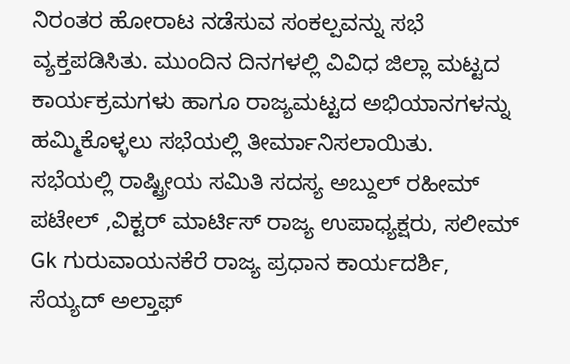ನಿರಂತರ ಹೋರಾಟ ನಡೆಸುವ ಸಂಕಲ್ಪವನ್ನು ಸಭೆ ವ್ಯಕ್ತಪಡಿಸಿತು. ಮುಂದಿನ ದಿನಗಳಲ್ಲಿ ವಿವಿಧ ಜಿಲ್ಲಾ ಮಟ್ಟದ ಕಾರ್ಯಕ್ರಮಗಳು ಹಾಗೂ ರಾಜ್ಯಮಟ್ಟದ ಅಭಿಯಾನಗಳನ್ನು ಹಮ್ಮಿಕೊಳ್ಳಲು ಸಭೆಯಲ್ಲಿ ತೀರ್ಮಾನಿಸಲಾಯಿತು.
ಸಭೆಯಲ್ಲಿ ರಾಷ್ಟ್ರೀಯ ಸಮಿತಿ ಸದಸ್ಯ ಅಬ್ದುಲ್ ರಹೀಮ್ ಪಟೇಲ್ ,ವಿಕ್ಟರ್ ಮಾರ್ಟಿಸ್ ರಾಜ್ಯ ಉಪಾಧ್ಯಕ್ಷರು, ಸಲೀಮ್ Gk ಗುರುವಾಯನಕೆರೆ ರಾಜ್ಯ ಪ್ರಧಾನ ಕಾರ್ಯದರ್ಶಿ, ಸೆಯ್ಯದ್ ಅಲ್ತಾಫ್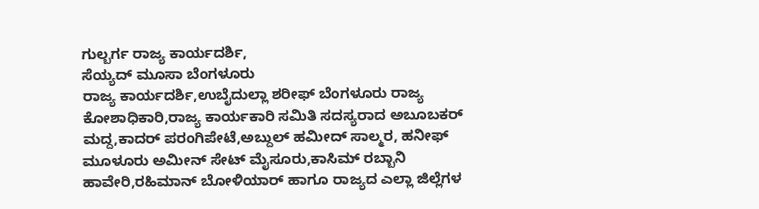ಗುಲ್ಬರ್ಗ ರಾಜ್ಯ ಕಾರ್ಯದರ್ಶಿ,
ಸೆಯ್ಯದ್ ಮೂಸಾ ಬೆಂಗಳೂರು
ರಾಜ್ಯ ಕಾರ್ಯದರ್ಶಿ,ಉಬೈದುಲ್ಲಾ ಶರೀಫ್ ಬೆಂಗಳೂರು ರಾಜ್ಯ ಕೋಶಾಧಿಕಾರಿ,ರಾಜ್ಯ ಕಾರ್ಯಕಾರಿ ಸಮಿತಿ ಸದಸ್ಯರಾದ ಅಬೂಬಕರ್
ಮದ್ದ,ಕಾದರ್ ಪರಂಗಿಪೇಟೆ,ಅಬ್ದುಲ್ ಹಮೀದ್ ಸಾಲ್ಮರ, ಹನೀಫ್ ಮೂಳೂರು ಅಮೀನ್ ಸೇಟ್ ಮೈಸೂರು,ಕಾಸಿಮ್ ರಬ್ಬಾನಿ ಹಾವೇರಿ,ರಹಿಮಾನ್ ಬೋಳಿಯಾರ್ ಹಾಗೂ ರಾಜ್ಯದ ಎಲ್ಲಾ ಜಿಲ್ಲೆಗಳ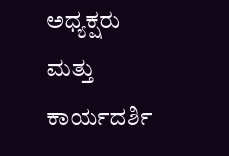ಅಧ್ಯಕ್ಷರು ಮತ್ತು ಕಾರ್ಯದರ್ಶಿ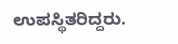ಉಪಸ್ಥಿತರಿದ್ದರು.